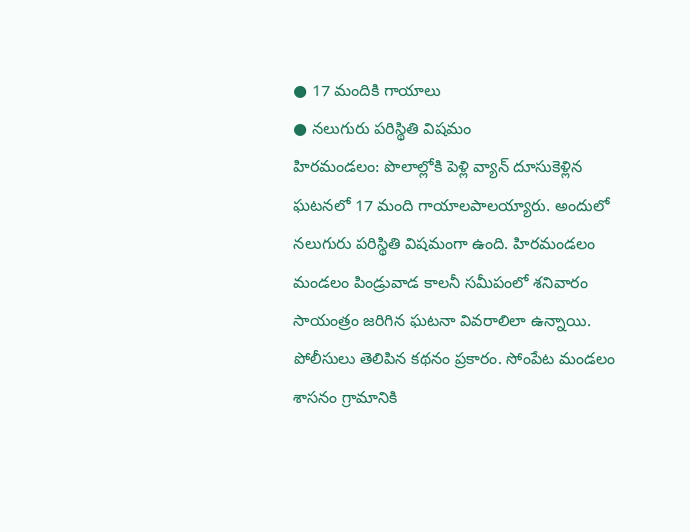● 17 మందికి గాయాలు
● నలుగురు పరిస్థితి విషమం
హిరమండలం: పొలాల్లోకి పెళ్లి వ్యాన్ దూసుకెళ్లిన ఘటనలో 17 మంది గాయాలపాలయ్యారు. అందులో నలుగురు పరిస్థితి విషమంగా ఉంది. హిరమండలం మండలం పిండ్రువాడ కాలనీ సమీపంలో శనివారం సాయంత్రం జరిగిన ఘటనా వివరాలిలా ఉన్నాయి. పోలీసులు తెలిపిన కథనం ప్రకారం. సోంపేట మండలం శాసనం గ్రామానికి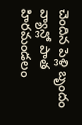చెందిన పెళ్లి బృందం వ్యాన్లో పాత హిరమండలం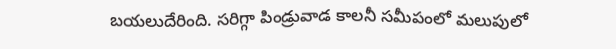బయలుదేరింది. సరిగ్గా పిండ్రువాడ కాలనీ సమీపంలో మలుపులో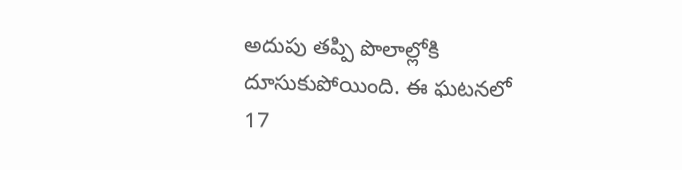అదుపు తప్పి పొలాల్లోకి దూసుకుపోయింది. ఈ ఘటనలో 17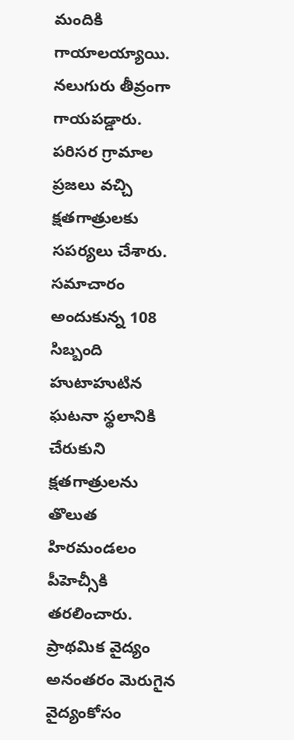మందికి గాయాలయ్యాయి. నలుగురు తీవ్రంగా గాయపడ్డారు. పరిసర గ్రామాల ప్రజలు వచ్చి క్షతగాత్రులకు సపర్యలు చేశారు. సమాచారం అందుకున్న 108 సిబ్బంది హుటాహుటిన ఘటనా స్థలానికి చేరుకుని క్షతగాత్రులను తొలుత హిరమండలం పీహెచ్సీకి తరలించారు. ప్రాథమిక వైద్యం అనంతరం మెరుగైన వైద్యంకోసం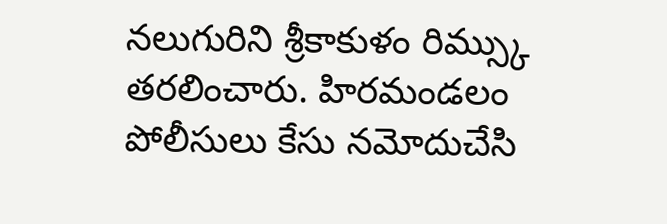నలుగురిని శ్రీకాకుళం రిమ్స్కు తరలించారు. హిరమండలం పోలీసులు కేసు నమోదుచేసి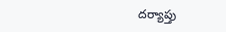దర్యాప్తు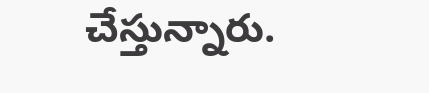చేస్తున్నారు.